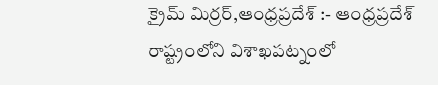క్రైమ్ మిర్రర్,ఆంధ్రప్రదేశ్ :- ఆంధ్రప్రదేశ్ రాష్ట్రంలోని విశాఖపట్నంలో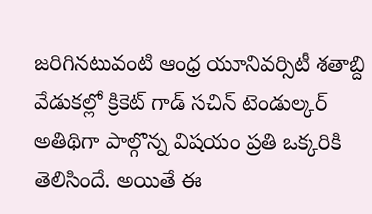జరిగినటువంటి ఆంధ్ర యూనివర్సిటీ శతాబ్ది వేడుకల్లో క్రికెట్ గాడ్ సచిన్ టెండుల్కర్ అతిథిగా పాల్గొన్న విషయం ప్రతి ఒక్కరికి తెలిసిందే. అయితే ఈ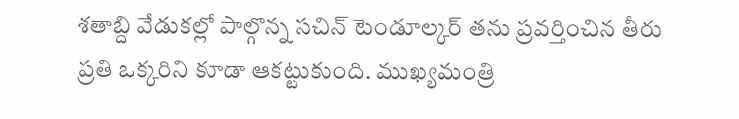శతాబ్ది వేడుకల్లో పాల్గొన్న సచిన్ టెండూల్కర్ తను ప్రవర్తించిన తీరు ప్రతి ఒక్కరిని కూడా ఆకట్టుకుంది. ముఖ్యమంత్రి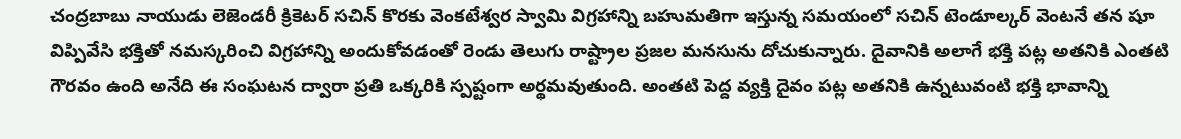చంద్రబాబు నాయుడు లెజెండరీ క్రికెటర్ సచిన్ కొరకు వెంకటేశ్వర స్వామి విగ్రహాన్ని బహుమతిగా ఇస్తున్న సమయంలో సచిన్ టెండూల్కర్ వెంటనే తన షూ విప్పివేసి భక్తితో నమస్కరించి విగ్రహాన్ని అందుకోవడంతో రెండు తెలుగు రాష్ట్రాల ప్రజల మనసును దోచుకున్నారు. దైవానికి అలాగే భక్తి పట్ల అతనికి ఎంతటి గౌరవం ఉంది అనేది ఈ సంఘటన ద్వారా ప్రతి ఒక్కరికి స్పష్టంగా అర్థమవుతుంది. అంతటి పెద్ద వ్యక్తి దైవం పట్ల అతనికి ఉన్నటువంటి భక్తి భావాన్ని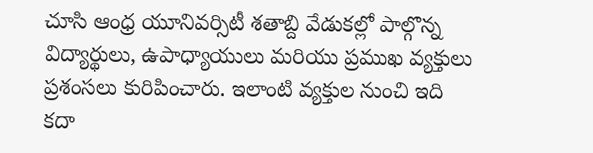చూసి ఆంధ్ర యూనివర్సిటీ శతాబ్ది వేడుకల్లో పాల్గొన్న విద్యార్థులు, ఉపాధ్యాయులు మరియు ప్రముఖ వ్యక్తులు ప్రశంసలు కురిపించారు. ఇలాంటి వ్యక్తుల నుంచి ఇది కదా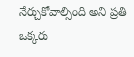నేర్చుకోవాల్సింది అని ప్రతి ఒక్కరు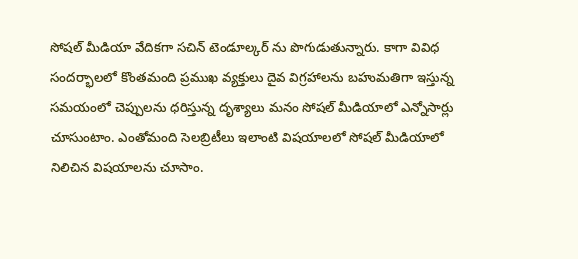సోషల్ మీడియా వేదికగా సచిన్ టెండూల్కర్ ను పొగుడుతున్నారు. కాగా వివిధ సందర్భాలలో కొంతమంది ప్రముఖ వ్యక్తులు దైవ విగ్రహాలను బహుమతిగా ఇస్తున్న సమయంలో చెప్పులను ధరిస్తున్న దృశ్యాలు మనం సోషల్ మీడియాలో ఎన్నోసార్లు చూసుంటాం. ఎంతోమంది సెలబ్రిటీలు ఇలాంటి విషయాలలో సోషల్ మీడియాలో నిలిచిన విషయాలను చూసాం.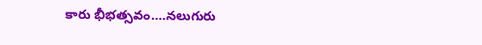కారు భీభత్సవం….నలుగురు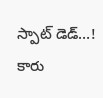స్పాట్ డెడ్…!
కారు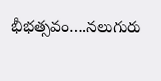భీభత్సవం….నలుగురు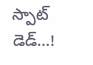స్పాట్ డెడ్…!